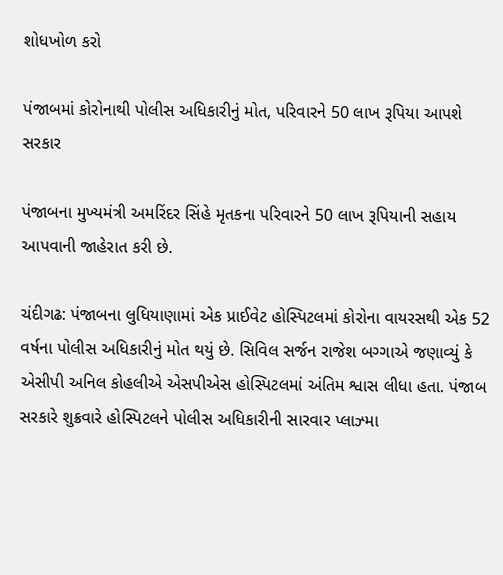શોધખોળ કરો

પંજાબમાં કોરોનાથી પોલીસ અધિકારીનું મોત, પરિવારને 50 લાખ રૂપિયા આપશે સરકાર

પંજાબના મુખ્યમંત્રી અમરિંદર સિંહે મૃતકના પરિવારને 50 લાખ રૂપિયાની સહાય આપવાની જાહેરાત કરી છે.

ચંદીગઢ: પંજાબના લુધિયાણામાં એક પ્રાઈવેટ હોસ્પિટલમાં કોરોના વાયરસથી એક 52 વર્ષના પોલીસ અધિકારીનું મોત થયું છે. સિવિલ સર્જન રાજેશ બગ્ગાએ જણાવ્યું કે એસીપી અનિલ કોહલીએ એસપીએસ હોસ્પિટલમાં અંતિમ શ્વાસ લીધા હતા. પંજાબ સરકારે શુક્રવારે હોસ્પિટલને પોલીસ અધિકારીની સારવાર પ્લાઝ્મા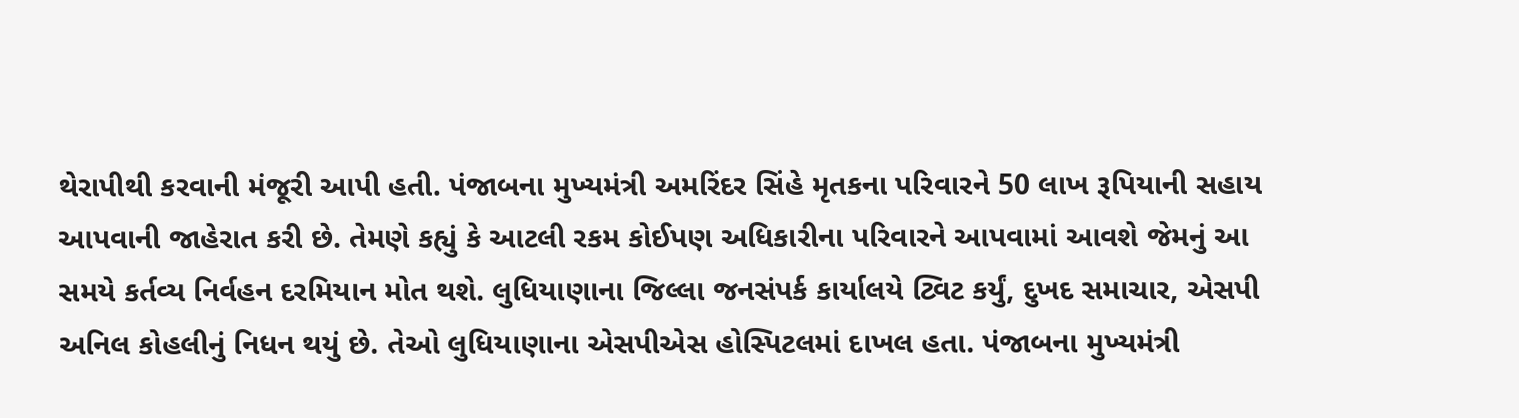થેરાપીથી કરવાની મંજૂરી આપી હતી. પંજાબના મુખ્યમંત્રી અમરિંદર સિંહે મૃતકના પરિવારને 50 લાખ રૂપિયાની સહાય આપવાની જાહેરાત કરી છે. તેમણે કહ્યું કે આટલી રકમ કોઈપણ અધિકારીના પરિવારને આપવામાં આવશે જેમનું આ સમયે કર્તવ્ય નિર્વહન દરમિયાન મોત થશે. લુધિયાણાના જિલ્લા જનસંપર્ક કાર્યાલયે ટ્વિટ કર્યું, દુખદ સમાચાર, એસપી અનિલ કોહલીનું નિધન થયું છે. તેઓ લુધિયાણાના એસપીએસ હોસ્પિટલમાં દાખલ હતા. પંજાબના મુખ્યમંત્રી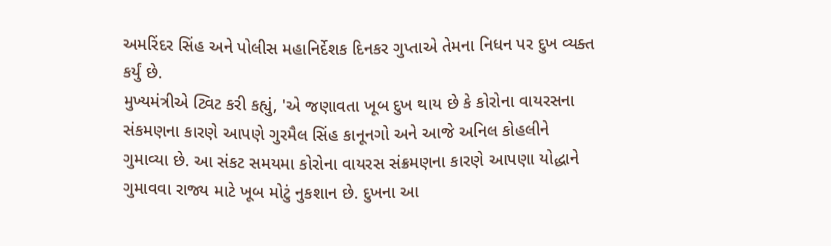અમરિંદર સિંહ અને પોલીસ મહાનિર્દેશક દિનકર ગુપ્તાએ તેમના નિધન પર દુખ વ્યક્ત કર્યું છે.
મુખ્યમંત્રીએ ટ્વિટ કરી કહ્યું, 'એ જણાવતા ખૂબ દુખ થાય છે કે કોરોના વાયરસના સંકમણના કારણે આપણે ગુરમૈલ સિંહ કાનૂનગો અને આજે અનિલ કોહલીને ગુમાવ્યા છે. આ સંકટ સમયમા કોરોના વાયરસ સંક્રમણના કારણે આપણા યોદ્ધાને ગુમાવવા રાજ્ય માટે ખૂબ મોટું નુકશાન છે. દુખના આ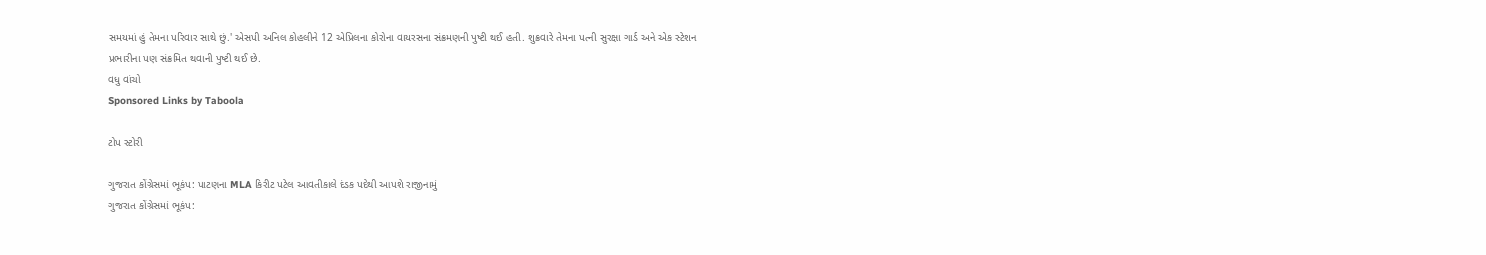સમયમાં હું તેમના પરિવાર સાથે છું.' એસપી અનિલ કોહલીને 12 એપ્રિલના કોરોના વાયરસના સંક્રમણની પુષ્ટી થઈ હતી. શુક્રવારે તેમના પત્ની સુરક્ષા ગાર્ડ અને એક સ્ટેશન પ્રભારીના પણ સંક્રમિત થવાની પુષ્ટી થઈ છે.
વધુ વાંચો
Sponsored Links by Taboola

ટોપ સ્ટોરી

ગુજરાત કોંગ્રેસમાં ભૂકંપ: પાટણના MLA કિરીટ પટેલ આવતીકાલે દંડક પદેથી આપશે રાજીનામું
ગુજરાત કોંગ્રેસમાં ભૂકંપ: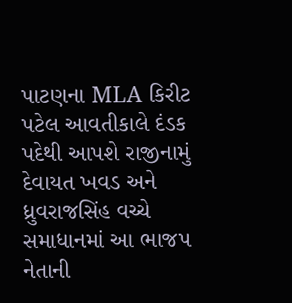પાટણના MLA કિરીટ પટેલ આવતીકાલે દંડક પદેથી આપશે રાજીનામું
દેવાયત ખવડ અને ધ્રુવરાજસિંહ વચ્ચે સમાધાનમાં આ ભાજપ નેતાની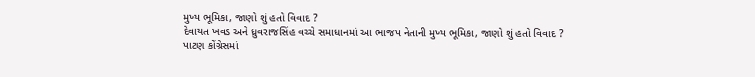મુખ્ય ભૂમિકા, જાણો શું હતો વિવાદ ?
દેવાયત ખવડ અને ધ્રુવરાજસિંહ વચ્ચે સમાધાનમાં આ ભાજપ નેતાની મુખ્ય ભૂમિકા, જાણો શું હતો વિવાદ ?
પાટણ કોંગ્રેસમાં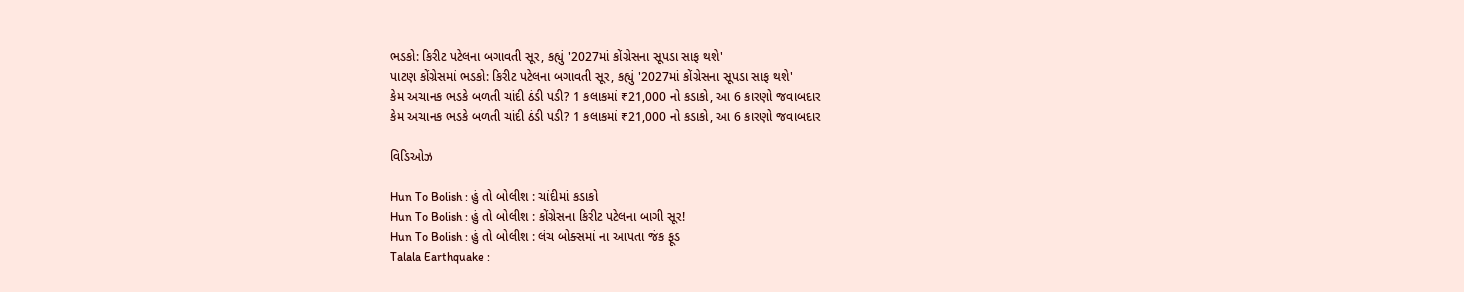ભડકો: કિરીટ પટેલના બગાવતી સૂર, કહ્યું '2027માં કોંગ્રેસના સૂપડા સાફ થશે'
પાટણ કોંગ્રેસમાં ભડકો: કિરીટ પટેલના બગાવતી સૂર, કહ્યું '2027માં કોંગ્રેસના સૂપડા સાફ થશે'
કેમ અચાનક ભડકે બળતી ચાંદી ઠંડી પડી? 1 કલાકમાં ₹21,000 નો કડાકો, આ 6 કારણો જવાબદાર
કેમ અચાનક ભડકે બળતી ચાંદી ઠંડી પડી? 1 કલાકમાં ₹21,000 નો કડાકો, આ 6 કારણો જવાબદાર

વિડિઓઝ

Hun To Bolish : હું તો બોલીશ : ચાંદીમાં કડાકો
Hun To Bolish : હું તો બોલીશ : કોંગ્રેસના કિરીટ પટેલના બાગી સૂર!
Hun To Bolish : હું તો બોલીશ : લંચ બોક્સમાં ના આપતા જંક ફૂડ
Talala Earthquake :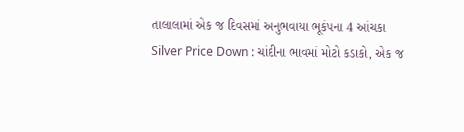તાલાલામાં એક જ દિવસમાં અનુભવાયા ભૂકંપના 4 આંચકા
Silver Price Down : ચાંદીના ભાવમાં મોટો કડાકો, એક જ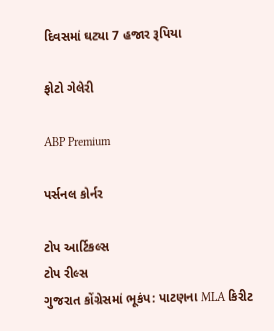દિવસમાં ઘટ્યા 7 હજાર રૂપિયા

ફોટો ગેલેરી

ABP Premium

પર્સનલ કોર્નર

ટોપ આર્ટિકલ્સ
ટોપ રીલ્સ
ગુજરાત કોંગ્રેસમાં ભૂકંપ: પાટણના MLA કિરીટ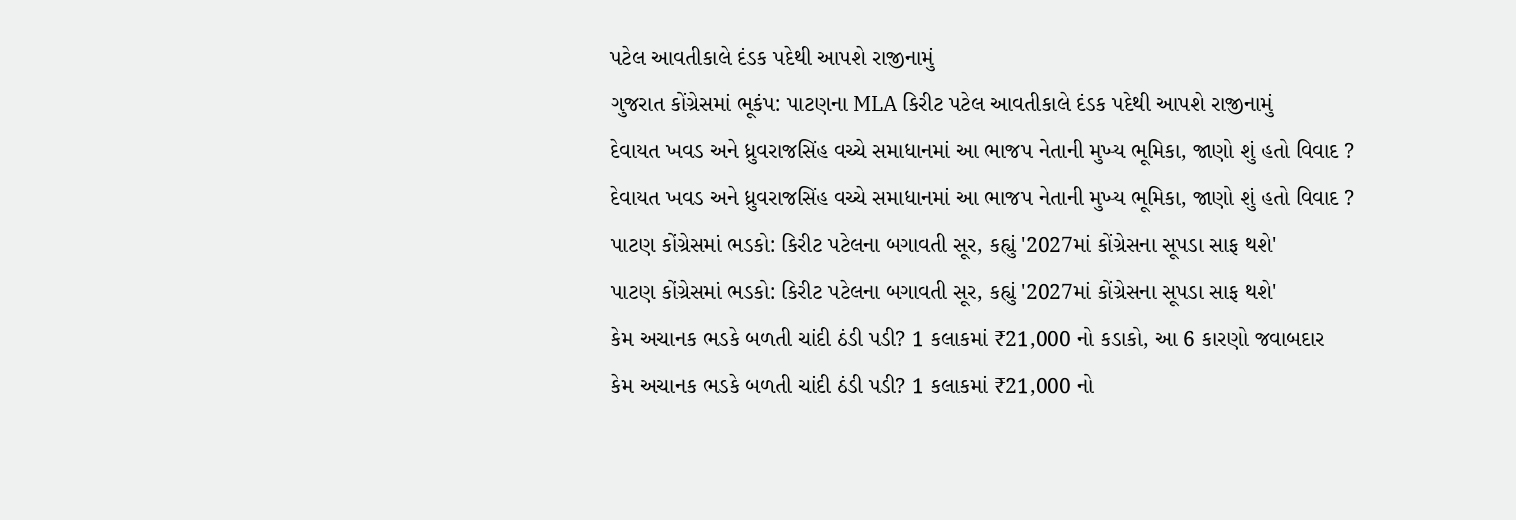પટેલ આવતીકાલે દંડક પદેથી આપશે રાજીનામું
ગુજરાત કોંગ્રેસમાં ભૂકંપ: પાટણના MLA કિરીટ પટેલ આવતીકાલે દંડક પદેથી આપશે રાજીનામું
દેવાયત ખવડ અને ધ્રુવરાજસિંહ વચ્ચે સમાધાનમાં આ ભાજપ નેતાની મુખ્ય ભૂમિકા, જાણો શું હતો વિવાદ ?
દેવાયત ખવડ અને ધ્રુવરાજસિંહ વચ્ચે સમાધાનમાં આ ભાજપ નેતાની મુખ્ય ભૂમિકા, જાણો શું હતો વિવાદ ?
પાટણ કોંગ્રેસમાં ભડકો: કિરીટ પટેલના બગાવતી સૂર, કહ્યું '2027માં કોંગ્રેસના સૂપડા સાફ થશે'
પાટણ કોંગ્રેસમાં ભડકો: કિરીટ પટેલના બગાવતી સૂર, કહ્યું '2027માં કોંગ્રેસના સૂપડા સાફ થશે'
કેમ અચાનક ભડકે બળતી ચાંદી ઠંડી પડી? 1 કલાકમાં ₹21,000 નો કડાકો, આ 6 કારણો જવાબદાર
કેમ અચાનક ભડકે બળતી ચાંદી ઠંડી પડી? 1 કલાકમાં ₹21,000 નો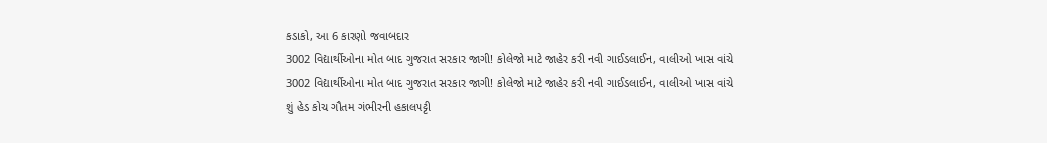કડાકો, આ 6 કારણો જવાબદાર
3002 વિદ્યાર્થીઓના મોત બાદ ગુજરાત સરકાર જાગી! કોલેજો માટે જાહેર કરી નવી ગાઈડલાઈન, વાલીઓ ખાસ વાંચે
3002 વિદ્યાર્થીઓના મોત બાદ ગુજરાત સરકાર જાગી! કોલેજો માટે જાહેર કરી નવી ગાઈડલાઈન, વાલીઓ ખાસ વાંચે
શું હેડ કોચ ગૌતમ ગંભીરની હકાલપટ્ટી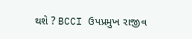થશે ? BCCI ઉપપ્રમુખ રાજીવ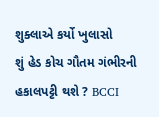શુક્લાએ કર્યો ખુલાસો
શું હેડ કોચ ગૌતમ ગંભીરની હકાલપટ્ટી થશે ? BCCI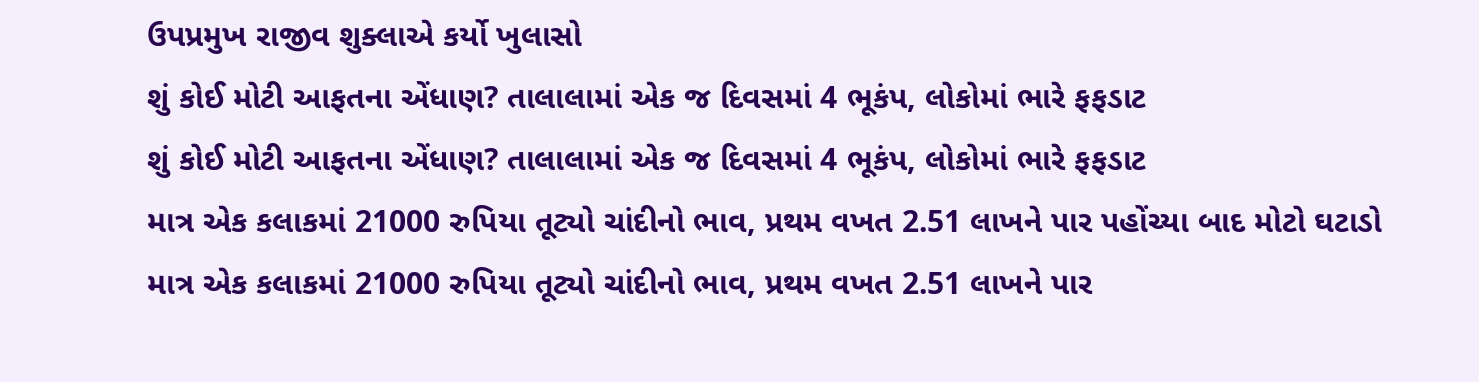ઉપપ્રમુખ રાજીવ શુક્લાએ કર્યો ખુલાસો
શું કોઈ મોટી આફતના એંધાણ? તાલાલામાં એક જ દિવસમાં 4 ભૂકંપ, લોકોમાં ભારે ફફડાટ
શું કોઈ મોટી આફતના એંધાણ? તાલાલામાં એક જ દિવસમાં 4 ભૂકંપ, લોકોમાં ભારે ફફડાટ
માત્ર એક કલાકમાં 21000 રુપિયા તૂટ્યો ચાંદીનો ભાવ, પ્રથમ વખત 2.51 લાખને પાર પહોંચ્યા બાદ મોટો ઘટાડો
માત્ર એક કલાકમાં 21000 રુપિયા તૂટ્યો ચાંદીનો ભાવ, પ્રથમ વખત 2.51 લાખને પાર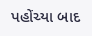પહોંચ્યા બાદ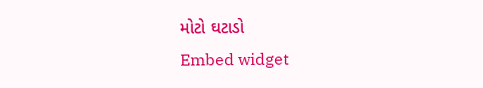મોટો ઘટાડો
Embed widget